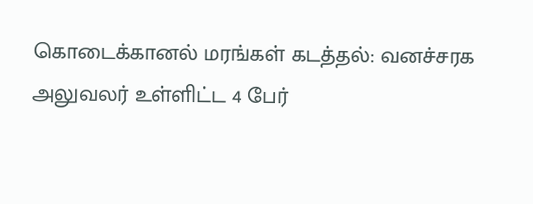கொடைக்கானல் மரங்கள் கடத்தல்: வனச்சரக அலுவலர் உள்ளிட்ட 4 பேர்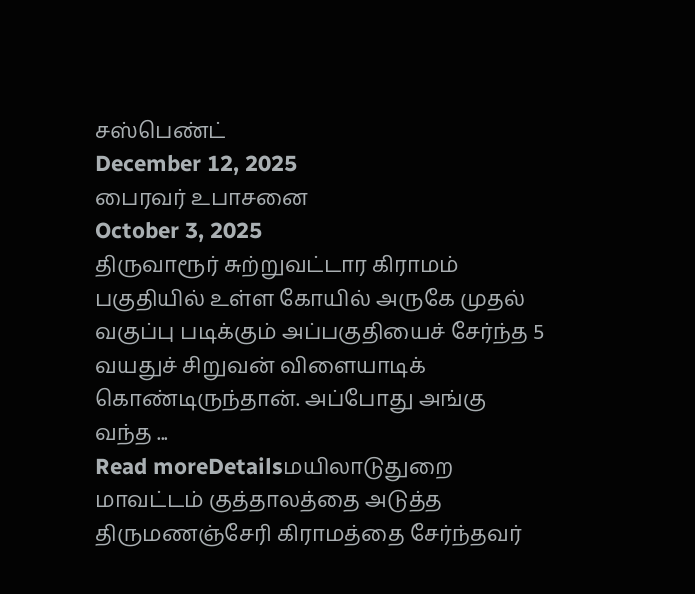சஸ்பெண்ட்
December 12, 2025
பைரவர் உபாசனை
October 3, 2025
திருவாரூர் சுற்றுவட்டார கிராமம் பகுதியில் உள்ள கோயில் அருகே முதல் வகுப்பு படிக்கும் அப்பகுதியைச் சேர்ந்த 5 வயதுச் சிறுவன் விளையாடிக் கொண்டிருந்தான். அப்போது அங்கு வந்த ...
Read moreDetailsமயிலாடுதுறை மாவட்டம் குத்தாலத்தை அடுத்த திருமணஞ்சேரி கிராமத்தை சேர்ந்தவர்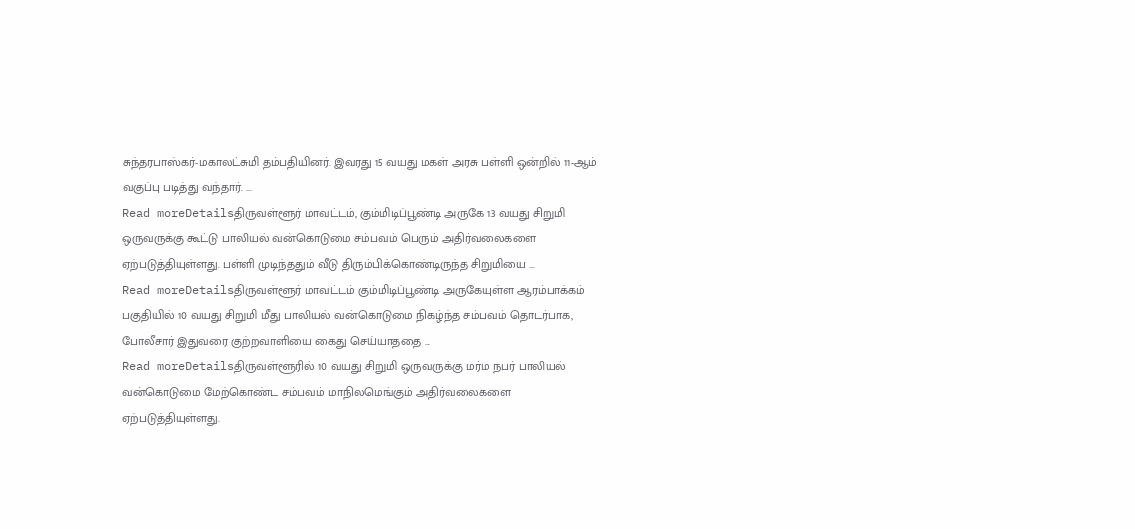சுந்தரபாஸ்கர்-மகாலட்சுமி தம்பதியினர். இவரது 15 வயது மகள் அரசு பள்ளி ஒன்றில் 11-ஆம் வகுப்பு படித்து வந்தார். ...
Read moreDetailsதிருவள்ளூர் மாவட்டம், கும்மிடிப்பூண்டி அருகே 13 வயது சிறுமி ஒருவருக்கு கூட்டு பாலியல் வன்கொடுமை சம்பவம் பெரும் அதிர்வலைகளை ஏற்படுத்தியுள்ளது. பள்ளி முடிந்ததும் வீடு திரும்பிக்கொண்டிருந்த சிறுமியை ...
Read moreDetailsதிருவள்ளூர் மாவட்டம் கும்மிடிப்பூண்டி அருகேயுள்ள ஆரம்பாக்கம் பகுதியில் 10 வயது சிறுமி மீது பாலியல் வன்கொடுமை நிகழ்ந்த சம்பவம் தொடர்பாக, போலீசார் இதுவரை குற்றவாளியை கைது செய்யாததை ...
Read moreDetailsதிருவள்ளூரில் 10 வயது சிறுமி ஒருவருக்கு மர்ம நபர் பாலியல் வன்கொடுமை மேற்கொண்ட சம்பவம் மாநிலமெங்கும் அதிர்வலைகளை ஏற்படுத்தியுள்ளது.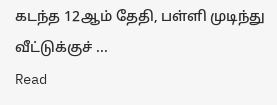கடந்த 12ஆம் தேதி, பள்ளி முடிந்து வீட்டுக்குச் ...
Read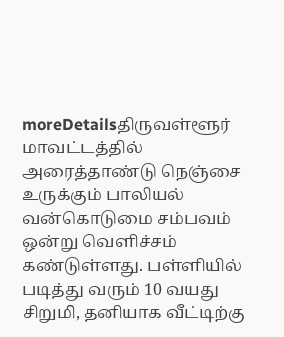moreDetailsதிருவள்ளூர் மாவட்டத்தில் அரைத்தாண்டு நெஞ்சை உருக்கும் பாலியல் வன்கொடுமை சம்பவம் ஒன்று வெளிச்சம் கண்டுள்ளது. பள்ளியில் படித்து வரும் 10 வயது சிறுமி, தனியாக வீட்டிற்கு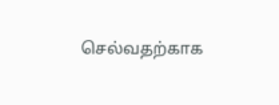செல்வதற்காக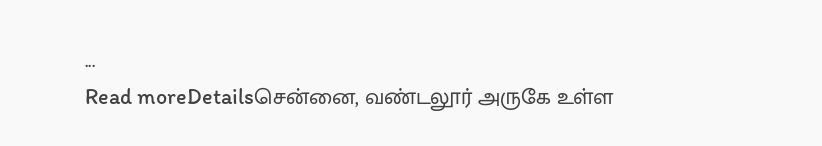...
Read moreDetailsசென்னை, வண்டலூர் அருகே உள்ள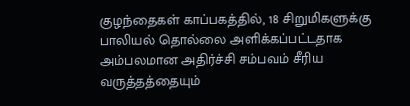குழந்தைகள் காப்பகத்தில், 18 சிறுமிகளுக்கு பாலியல் தொல்லை அளிக்கப்பட்டதாக அம்பலமான அதிர்ச்சி சம்பவம் சீரிய வருத்தத்தையும்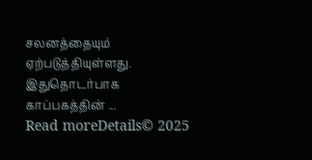சலனத்தையும் ஏற்படுத்தியுள்ளது. இதுதொடர்பாக காப்பகத்தின் ...
Read moreDetails© 2025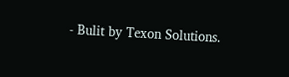- Bulit by Texon Solutions.